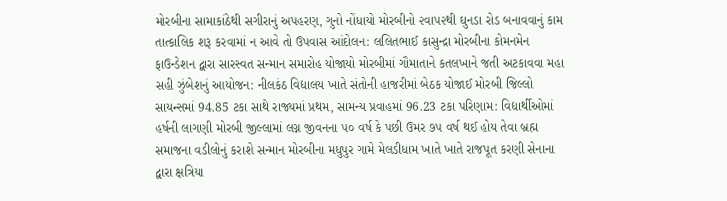મોરબીના સામાકાંઠેથી સગીરાનું અપહરણ, ગુનો નોંધાયો મોરબીનો ૨વા૫૨થી ઘુનડા રોડ બનાવવાનું કામ તાત્કાલિક શરૂ કરવામાં ન આવે તો ઉપવાસ આંદોલન: લલિતભાઈ કાસુન્દ્રા મોરબીના કોમનમેન ફાઉન્ડેશન દ્વારા સારસ્વત સન્માન સમારોહ યોજાયો મોરબીમાં ગૌમાતાને કતલખાને જતી અટકાવવા મહા સહી ઝુંબેશનું આયોજન: નીલકંઠ વિદ્યાલય ખાતે સંતોની હાજરીમાં બેઠક યોજાઈ મોરબી જિલ્લો સાયન્સમાં 94.85 ટકા સાથે રાજ્યમાં પ્રથમ, સામન્ય પ્રવાહમાં 96.23 ટકા પરિણામ: વિદ્યાર્થીઓમાં હર્ષની લાગણી મોરબી જીલ્લામાં લગ્ન જીવનના ૫૦ વર્ષ કે પછી ઉમર ૭૫ વર્ષ થઈ હોય તેવા બ્રહ્મ સમાજના વડીલોનું કરાશે સન્માન મોરબીના મધુપુર ગામે મેલડીધામ ખાતે ખાતે રાજપૂત કરણી સેનાના દ્વારા ક્ષત્રિયા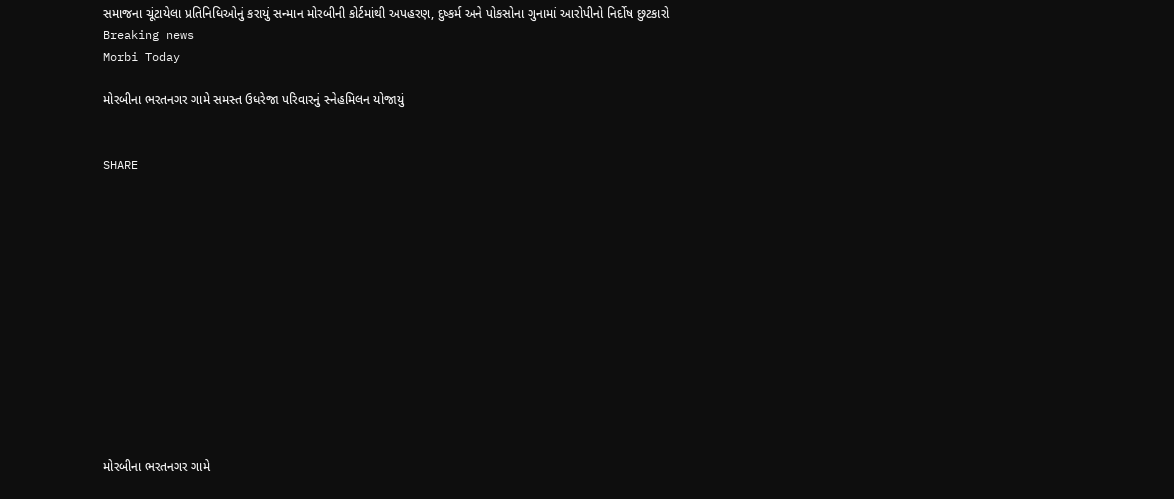સમાજના ચૂંટાયેલા પ્રતિનિધિઓનું કરાયું સન્માન મોરબીની કોર્ટમાંથી અપહરણ, દુષ્કર્મ અને પોકસોના ગુનામાં આરોપીનો નિર્દોષ છુટકારો
Breaking news
Morbi Today

મોરબીના ભરતનગર ગામે સમસ્ત ઉધરેજા પરિવારનું સ્નેહમિલન યોજાયું


SHARE













મોરબીના ભરતનગર ગામે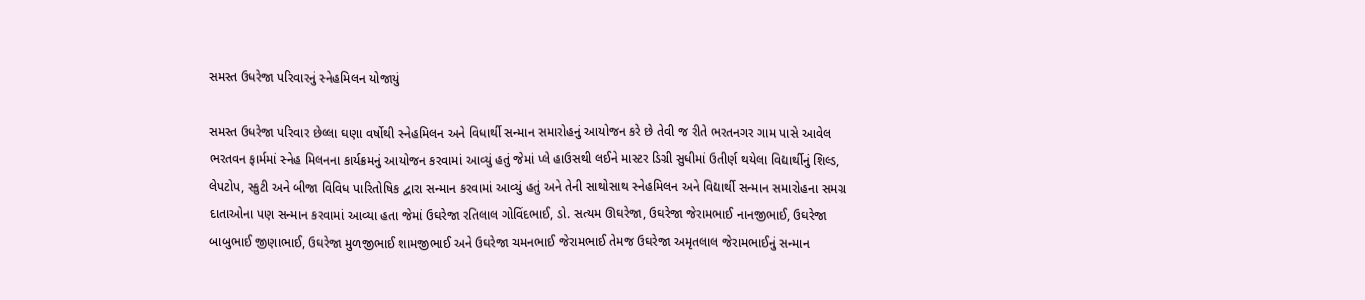સમસ્ત ઉધરેજા પરિવારનું સ્નેહમિલન યોજાયું

સમસ્ત ઉધરેજા પરિવાર છેલ્લા ઘણા વર્ષોથી સ્નેહમિલન અને વિધાર્થી સન્માન સમારોહનું આયોજન કરે છે તેવી જ રીતે ભરતનગર ગામ પાસે આવેલ ભરતવન ફાર્મમાં સ્નેહ મિલનના કાર્યક્રમનું આયોજન કરવામાં આવ્યું હતું જેમાં પ્લે હાઉસથી લઈને માસ્ટર ડિગ્રી સુધીમાં ઉતીર્ણ થયેલા વિદ્યાર્થીનું શિલ્ડ, લેપટોપ, સ્કુટી અને બીજા વિવિધ પારિતોષિક દ્વારા સન્માન કરવામાં આવ્યું હતું અને તેની સાથોસાથ સ્નેહમિલન અને વિદ્યાર્થી સન્માન સમારોહના સમગ્ર દાતાઓના પણ સન્માન કરવામાં આવ્યા હતા જેમાં ઉઘરેજા રતિલાલ ગોવિંદભાઈ, ડો. સત્યમ ઊઘરેજા, ઉઘરેજા જેરામભાઈ નાનજીભાઈ, ઉઘરેજા બાબુભાઈ જીણાભાઈ, ઉઘરેજા મુળજીભાઈ શામજીભાઈ અને ઉઘરેજા ચમનભાઈ જેરામભાઈ તેમજ ઉઘરેજા અમૃતલાલ જેરામભાઈનું સન્માન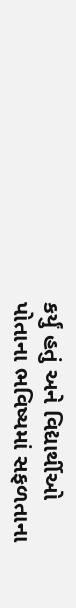કર્યું હતું અને વિદ્યાર્થીઓ પોતાના ભવિષ્યમાં સફળતાના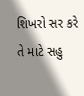શિખરો સર કરે તે માટે સહુ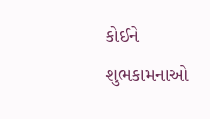કોઈને શુભકામનાઓ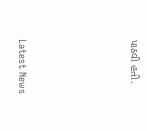પાઠવી હતી.






Latest News